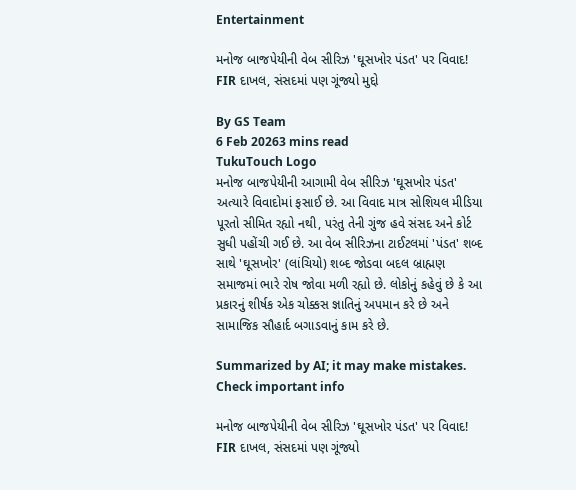Entertainment

મનોજ બાજપેયીની વેબ સીરિઝ 'ઘૂસખોર પંડત' પર વિવાદ! FIR દાખલ, સંસદમાં પણ ગૂંજ્યો મુદ્દો

By GS Team
6 Feb 20263 mins read
TukuTouch Logo
મનોજ બાજપેયીની આગામી વેબ સીરિઝ 'ઘૂસખોર પંડત' અત્યારે વિવાદોમાં ફસાઈ છે. આ વિવાદ માત્ર સોશિયલ મીડિયા પૂરતો સીમિત રહ્યો નથી, પરંતુ તેની ગુંજ હવે સંસદ અને કોર્ટ સુધી પહોંચી ગઈ છે. આ વેબ સીરિઝના ટાઈટલમાં 'પંડત' શબ્દ સાથે 'ઘૂસખોર' (લાંચિયો) શબ્દ જોડવા બદલ બ્રાહ્મણ સમાજમાં ભારે રોષ જોવા મળી રહ્યો છે. લોકોનું કહેવું છે કે આ પ્રકારનું શીર્ષક એક ચોક્કસ જ્ઞાતિનું અપમાન કરે છે અને સામાજિક સૌહાર્દ બગાડવાનું કામ કરે છે.

Summarized by AI; it may make mistakes. Check important info

મનોજ બાજપેયીની વેબ સીરિઝ 'ઘૂસખોર પંડત' પર વિવાદ! FIR દાખલ, સંસદમાં પણ ગૂંજ્યો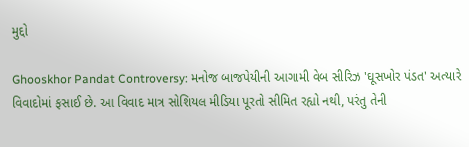મુદ્દો

Ghooskhor Pandat Controversy: મનોજ બાજપેયીની આગામી વેબ સીરિઝ 'ઘૂસખોર પંડત' અત્યારે વિવાદોમાં ફસાઈ છે. આ વિવાદ માત્ર સોશિયલ મીડિયા પૂરતો સીમિત રહ્યો નથી, પરંતુ તેની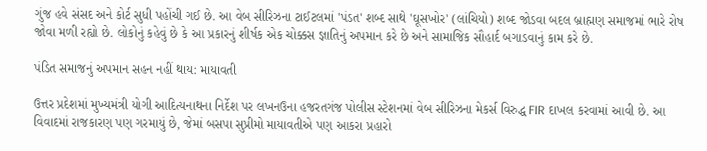ગુંજ હવે સંસદ અને કોર્ટ સુધી પહોંચી ગઈ છે. આ વેબ સીરિઝના ટાઈટલમાં 'પંડત' શબ્દ સાથે 'ઘૂસખોર' (લાંચિયો) શબ્દ જોડવા બદલ બ્રાહ્મણ સમાજમાં ભારે રોષ જોવા મળી રહ્યો છે. લોકોનું કહેવું છે કે આ પ્રકારનું શીર્ષક એક ચોક્કસ જ્ઞાતિનું અપમાન કરે છે અને સામાજિક સૌહાર્દ બગાડવાનું કામ કરે છે.

પંડિત સમાજનું અપમાન સહન નહીં થાય: માયાવતી

ઉત્તર પ્રદેશમાં મુખ્યમંત્રી યોગી આદિત્યનાથના નિર્દેશ પર લખનઉના હજરતગંજ પોલીસ સ્ટેશનમાં વેબ સીરિઝના મેકર્સ વિરુદ્ધ FIR દાખલ કરવામાં આવી છે. આ વિવાદમાં રાજકારણ પણ ગરમાયું છે, જેમાં બસપા સુપ્રીમો માયાવતીએ પણ આકરા પ્રહારો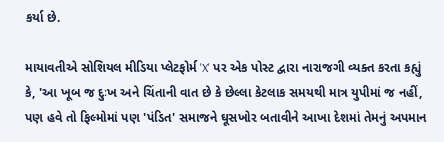કર્યા છે.

માયાવતીએ સોશિયલ મીડિયા પ્લેટફોર્મ 'X' પર એક પોસ્ટ દ્વારા નારાજગી વ્યક્ત કરતા કહ્યું કે, 'આ ખૂબ જ દુઃખ અને ચિંતાની વાત છે કે છેલ્લા કેટલાક સમયથી માત્ર યુપીમાં જ નહીં, પણ હવે તો ફિલ્મોમાં પણ 'પંડિત' સમાજને ઘૂસખોર બતાવીને આખા દેશમાં તેમનું અપમાન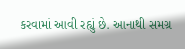કરવામાં આવી રહ્યું છે. આનાથી સમગ્ર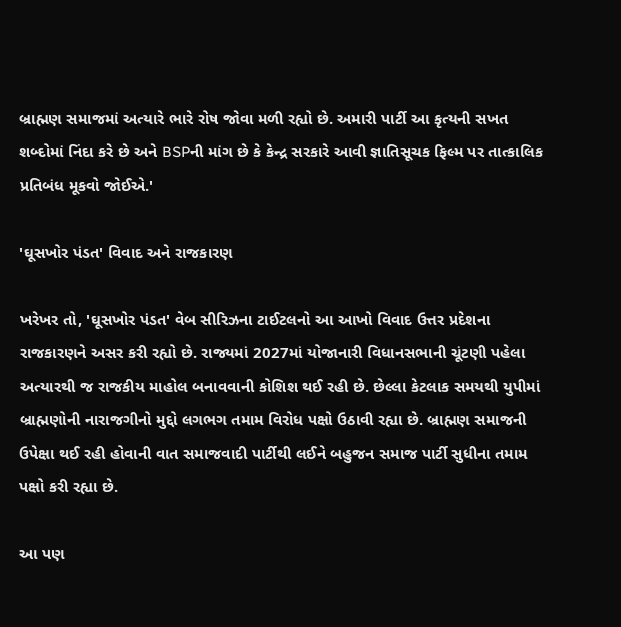બ્રાહ્મણ સમાજમાં અત્યારે ભારે રોષ જોવા મળી રહ્યો છે. અમારી પાર્ટી આ કૃત્યની સખત શબ્દોમાં નિંદા કરે છે અને BSPની માંગ છે કે કેન્દ્ર સરકારે આવી જ્ઞાતિસૂચક ફિલ્મ પર તાત્કાલિક પ્રતિબંધ મૂકવો જોઈએ.'

'ઘૂસખોર પંડત' વિવાદ અને રાજકારણ

ખરેખર તો, 'ઘૂસખોર પંડત' વેબ સીરિઝના ટાઈટલનો આ આખો વિવાદ ઉત્તર પ્રદેશના રાજકારણને અસર કરી રહ્યો છે. રાજ્યમાં 2027માં યોજાનારી વિધાનસભાની ચૂંટણી પહેલા અત્યારથી જ રાજકીય માહોલ બનાવવાની કોશિશ થઈ રહી છે. છેલ્લા કેટલાક સમયથી યુપીમાં બ્રાહ્મણોની નારાજગીનો મુદ્દો લગભગ તમામ વિરોધ પક્ષો ઉઠાવી રહ્યા છે. બ્રાહ્મણ સમાજની ઉપેક્ષા થઈ રહી હોવાની વાત સમાજવાદી પાર્ટીથી લઈને બહુજન સમાજ પાર્ટી સુધીના તમામ પક્ષો કરી રહ્યા છે.

આ પણ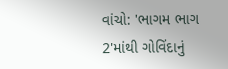વાંચો: 'ભાગમ ભાગ 2'માંથી ગોવિંદાનું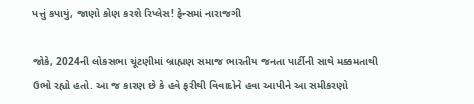પત્તું કપાયું, જાણો કોણ કરશે રિપ્લેસ! ફેન્સમાં નારાજગી

જોકે, 2024ની લોકસભા ચૂંટણીમાં બ્રાહ્મણ સમાજ ભારતીય જનતા પાર્ટીની સાથે મક્કમતાથી ઉભો રહ્યો હતો. આ જ કારણ છે કે હવે ફરીથી વિવાદોને હવા આપીને આ સમીકરણો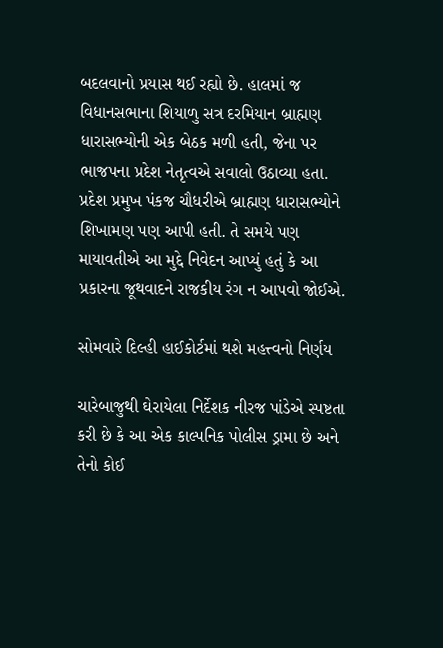બદલવાનો પ્રયાસ થઈ રહ્યો છે. હાલમાં જ વિધાનસભાના શિયાળુ સત્ર દરમિયાન બ્રાહ્મણ ધારાસભ્યોની એક બેઠક મળી હતી, જેના પર ભાજપના પ્રદેશ નેતૃત્વએ સવાલો ઉઠાવ્યા હતા. પ્રદેશ પ્રમુખ પંકજ ચૌધરીએ બ્રાહ્મણ ધારાસભ્યોને શિખામણ પણ આપી હતી. તે સમયે પણ માયાવતીએ આ મુદ્દે નિવેદન આપ્યું હતું કે આ પ્રકારના જૂથવાદને રાજકીય રંગ ન આપવો જોઈએ.

સોમવારે દિલ્હી હાઈકોર્ટમાં થશે મહત્ત્વનો નિર્ણય

ચારેબાજુથી ઘેરાયેલા નિર્દેશક નીરજ પાંડેએ સ્પષ્ટતા કરી છે કે આ એક કાલ્પનિક પોલીસ ડ્રામા છે અને તેનો કોઈ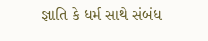જ્ઞાતિ કે ધર્મ સાથે સંબંધ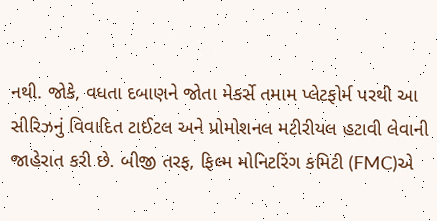નથી. જોકે, વધતા દબાણને જોતા મેકર્સે તમામ પ્લેટફોર્મ પરથી આ સીરિઝનું વિવાદિત ટાઈટલ અને પ્રોમોશનલ મટીરીયલ હટાવી લેવાની જાહેરાત કરી છે. બીજી તરફ, ફિલ્મ મોનિટરિંગ કમિટી (FMC)એ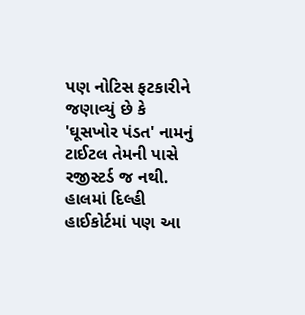પણ નોટિસ ફટકારીને જણાવ્યું છે કે 'ઘૂસખોર પંડત' નામનું ટાઈટલ તેમની પાસે રજીસ્ટર્ડ જ નથી. હાલમાં દિલ્હી હાઈકોર્ટમાં પણ આ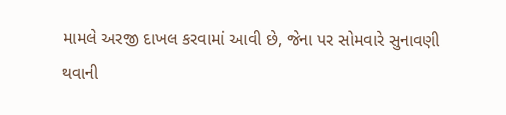મામલે અરજી દાખલ કરવામાં આવી છે, જેના પર સોમવારે સુનાવણી થવાની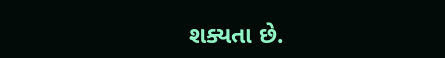શક્યતા છે.